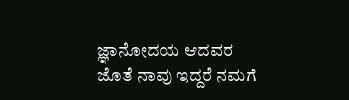ಜ್ಞಾನೋದಯ ಆದವರ ಜೊತೆ ನಾವು ಇದ್ದರೆ ನಮಗೆ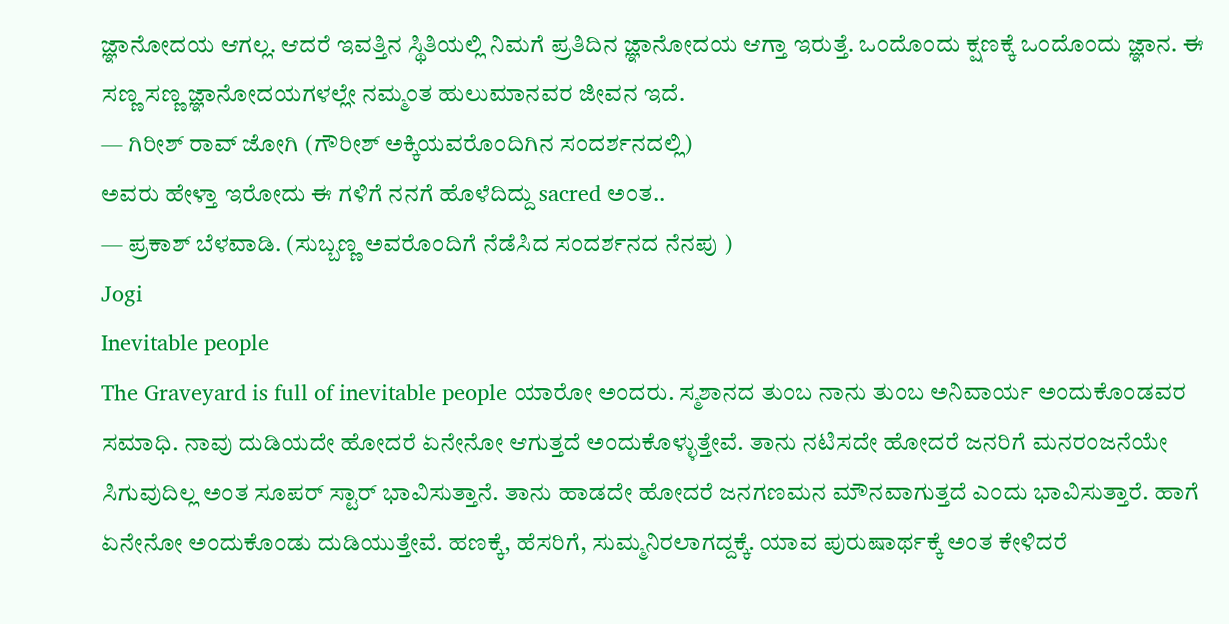ಜ್ಞಾನೋದಯ ಆಗಲ್ಲ. ಆದರೆ ಇವತ್ತಿನ ಸ್ಥಿತಿಯಲ್ಲಿ ನಿಮಗೆ ಪ್ರತಿದಿನ ಜ್ಞಾನೋದಯ ಆಗ್ತಾ ಇರುತ್ತೆ. ಒಂದೊಂದು ಕ್ಷಣಕ್ಕೆ ಒಂದೊಂದು ಜ್ಞಾನ. ಈ ಸಣ್ಣ ಸಣ್ಣ ಜ್ಞಾನೋದಯಗಳಲ್ಲೇ ನಮ್ಮಂತ ಹುಲುಮಾನವರ ಜೀವನ ಇದೆ.
— ಗಿರೀಶ್ ರಾವ್ ಜೋಗಿ (ಗೌರೀಶ್ ಅಕ್ಕಿಯವರೊಂದಿಗಿನ ಸಂದರ್ಶನದಲ್ಲಿ)
ಅವರು ಹೇಳ್ತಾ ಇರೋದು ಈ ಗಳಿಗೆ ನನಗೆ ಹೊಳೆದಿದ್ದು sacred ಅಂತ..
— ಪ್ರಕಾಶ್ ಬೆಳವಾಡಿ. (ಸುಬ್ಬಣ್ಣ ಅವರೊಂದಿಗೆ ನೆಡೆಸಿದ ಸಂದರ್ಶನದ ನೆನಪು )
Jogi
Inevitable people
The Graveyard is full of inevitable people ಯಾರೋ ಅಂದರು. ಸ್ಮಶಾನದ ತುಂಬ ನಾನು ತುಂಬ ಅನಿವಾರ್ಯ ಅಂದುಕೊಂಡವರ ಸಮಾಧಿ. ನಾವು ದುಡಿಯದೇ ಹೋದರೆ ಏನೇನೋ ಆಗುತ್ತದೆ ಅಂದುಕೊಳ್ಳುತ್ತೇವೆ. ತಾನು ನಟಿಸದೇ ಹೋದರೆ ಜನರಿಗೆ ಮನರಂಜನೆಯೇ ಸಿಗುವುದಿಲ್ಲ ಅಂತ ಸೂಪರ್ ಸ್ಟಾರ್ ಭಾವಿಸುತ್ತಾನೆ. ತಾನು ಹಾಡದೇ ಹೋದರೆ ಜನಗಣಮನ ಮೌನವಾಗುತ್ತದೆ ಎಂದು ಭಾವಿಸುತ್ತಾರೆ. ಹಾಗೆ ಏನೇನೋ ಅಂದುಕೊಂಡು ದುಡಿಯುತ್ತೇವೆ. ಹಣಕ್ಕೆ, ಹೆಸರಿಗೆ, ಸುಮ್ಮನಿರಲಾಗದ್ದಕ್ಕೆ. ಯಾವ ಪುರುಷಾರ್ಥಕ್ಕೆ ಅಂತ ಕೇಳಿದರೆ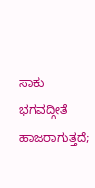ಸಾಕು ಭಗವದ್ಗೀತೆ ಹಾಜರಾಗುತ್ತದೆ;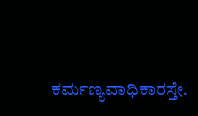ಕರ್ಮಣ್ಯವಾಧಿಕಾರಸ್ತೇ.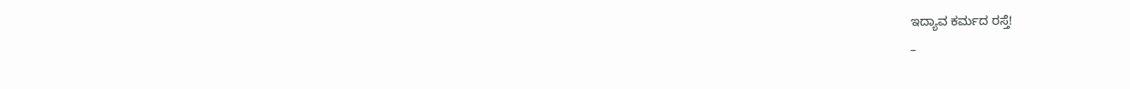ಇದ್ಯಾವ ಕರ್ಮದ ರಸ್ತೆ!
–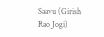Saavu (Girish Rao Jogi)